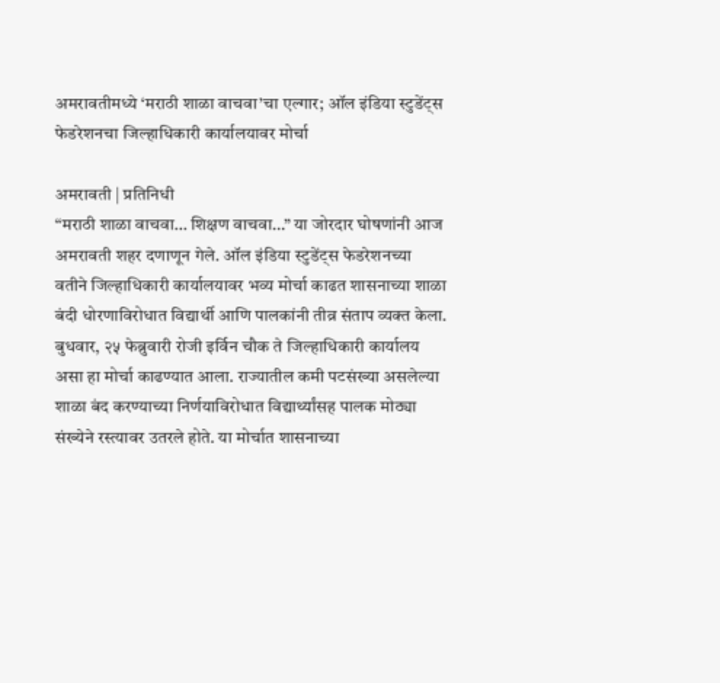अमरावतीमध्ये ‘मराठी शाळा वाचवा’चा एल्गार; ऑल इंडिया स्टुडेंट्स फेडरेशनचा जिल्हाधिकारी कार्यालयावर मोर्चा

अमरावती | प्रतिनिधी
“मराठी शाळा वाचवा… शिक्षण वाचवा…” या जोरदार घोषणांनी आज अमरावती शहर दणाणून गेले. ऑल इंडिया स्टुडेंट्स फेडरेशनच्या वतीने जिल्हाधिकारी कार्यालयावर भव्य मोर्चा काढत शासनाच्या शाळा बंदी धोरणाविरोधात विद्यार्थी आणि पालकांनी तीव्र संताप व्यक्त केला.
बुधवार, २५ फेब्रुवारी रोजी इर्विन चौक ते जिल्हाधिकारी कार्यालय असा हा मोर्चा काढण्यात आला. राज्यातील कमी पटसंख्या असलेल्या शाळा बंद करण्याच्या निर्णयाविरोधात विद्यार्थ्यांसह पालक मोठ्या संख्येने रस्त्यावर उतरले होते. या मोर्चात शासनाच्या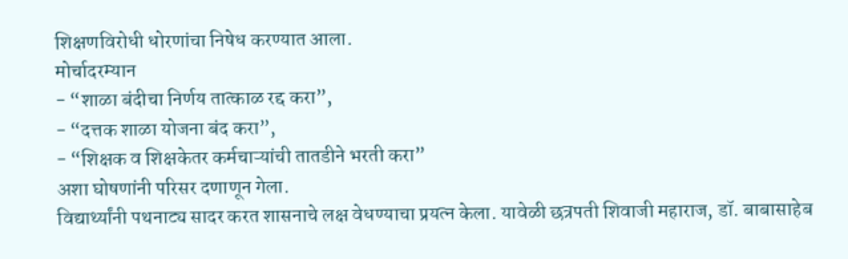शिक्षणविरोधी धोरणांचा निषेध करण्यात आला.
मोर्चादरम्यान
- “शाळा बंदीचा निर्णय तात्काळ रद्द करा”,
- “दत्तक शाळा योजना बंद करा”,
- “शिक्षक व शिक्षकेतर कर्मचाऱ्यांची तातडीने भरती करा”
अशा घोषणांनी परिसर दणाणून गेला.
विद्यार्थ्यांनी पथनाट्य सादर करत शासनाचे लक्ष वेधण्याचा प्रयत्न केला. यावेळी छत्रपती शिवाजी महाराज, डॉ. बाबासाहेब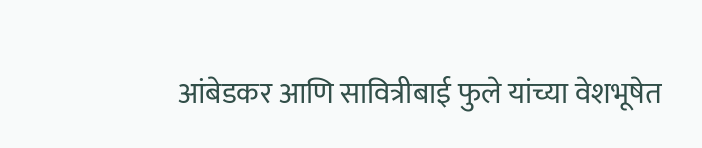आंबेडकर आणि सावित्रीबाई फुले यांच्या वेशभूषेत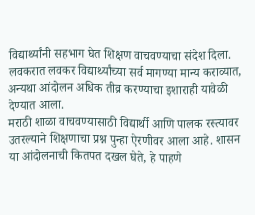विद्यार्थ्यांनी सहभाग घेत शिक्षण वाचवण्याचा संदेश दिला.
लवकरात लवकर विद्यार्थ्यांच्या सर्व मागण्या मान्य कराव्यात, अन्यथा आंदोलन अधिक तीव्र करण्याचा इशाराही यावेळी देण्यात आला.
मराठी शाळा वाचवण्यासाठी विद्यार्थी आणि पालक रस्त्यावर उतरल्याने शिक्षणाचा प्रश्न पुन्हा ऐरणीवर आला आहे. शासन या आंदोलनाची कितपत दखल घेते, हे पाहणे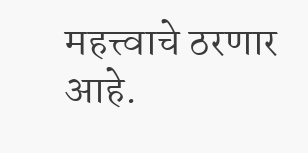महत्त्वाचे ठरणार आहे.